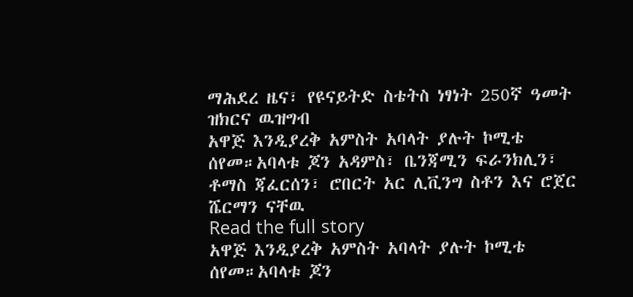ማሕደረ ዜና፣ የዩናይትድ ስቴትስ ነፃነት 250ኛ ዓመት ዝክርና ዉዝግብ
አዋጅ እንዲያረቅ አምስት አባላት ያሉት ኮሚቴ ሰየመ።አባላቱ ጆን አዳምስ፣ ቤንጃሚን ፍራንክሊን፣ ቶማስ ጃፈርሰን፣ ሮበርት አር ሊቪንግ ስቶን እና ሮጀር ሼርማን ናቸዉ
Read the full story
አዋጅ እንዲያረቅ አምስት አባላት ያሉት ኮሚቴ ሰየመ።አባላቱ ጆን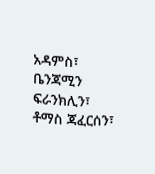አዳምስ፣ ቤንጃሚን ፍራንክሊን፣ ቶማስ ጃፈርሰን፣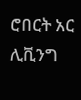ሮበርት አር ሊቪንግ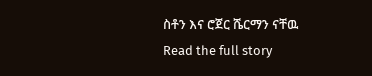ስቶን እና ሮጀር ሼርማን ናቸዉ
Read the full story